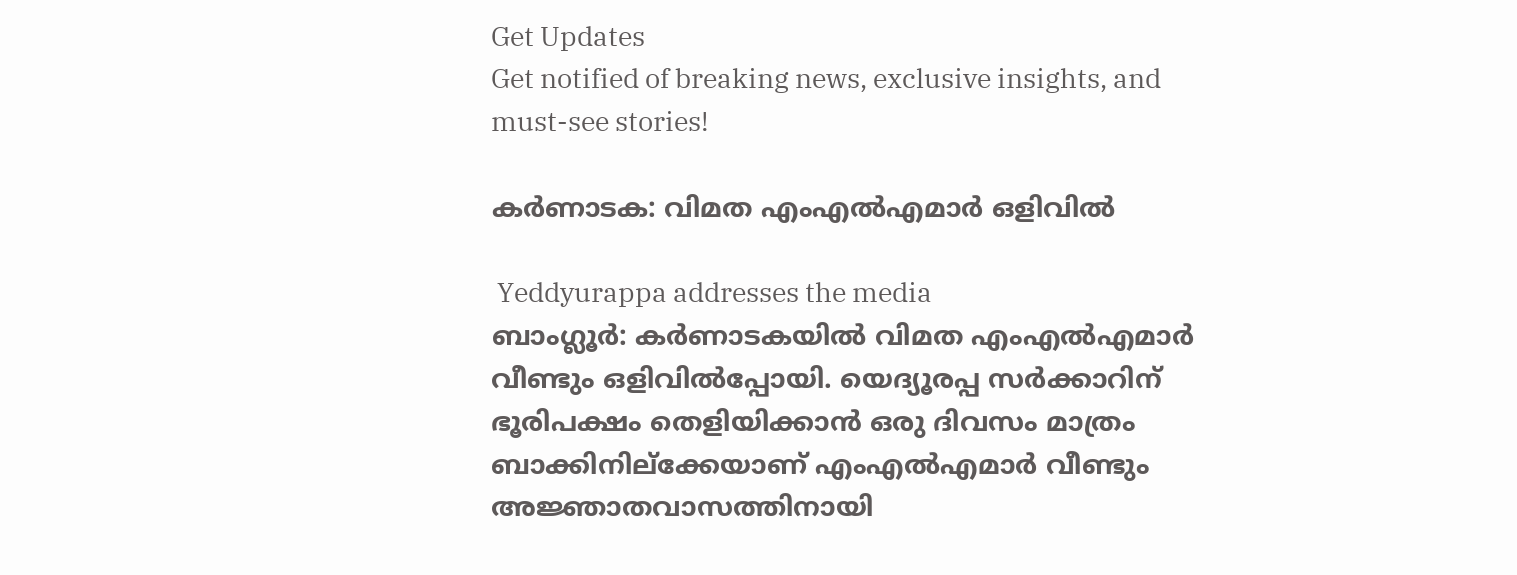Get Updates
Get notified of breaking news, exclusive insights, and must-see stories!

കര്‍ണാടക: വിമത എംഎല്‍എമാര്‍ ഒളിവില്‍

 Yeddyurappa addresses the media
ബാംഗ്ലൂര്‍: കര്‍ണാടകയില്‍ വിമത എംഎല്‍എമാര്‍ വീണ്ടും ഒളിവില്‍പ്പോയി. യെദ്യൂരപ്പ സര്‍ക്കാറിന് ഭൂരിപക്ഷം തെളിയിക്കാന്‍ ഒരു ദിവസം മാത്രം ബാക്കിനില്ക്കേയാണ് എംഎല്‍എമാര്‍ വീണ്ടും അജ്ഞാതവാസത്തിനായി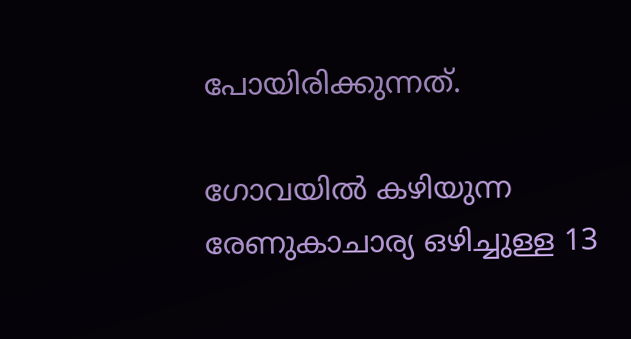പോയിരിക്കുന്നത്.

ഗോവയില്‍ കഴിയുന്ന രേണുകാചാര്യ ഒഴിച്ചുള്ള 13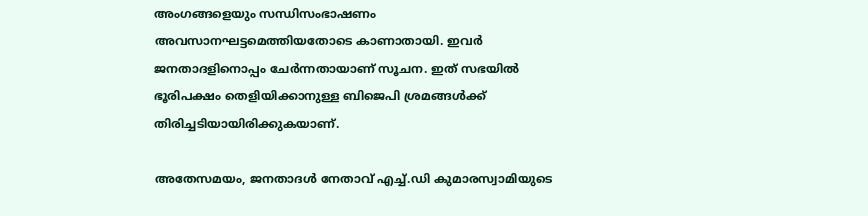അംഗങ്ങളെയും സന്ധിസംഭാഷണം അവസാനഘട്ടമെത്തിയതോടെ കാണാതായി. ഇവര്‍ ജനതാദളിനൊപ്പം ചേര്‍ന്നതായാണ് സൂചന. ഇത് സഭയില്‍ ഭൂരിപക്ഷം തെളിയിക്കാനുള്ള ബിജെപി ശ്രമങ്ങള്‍ക്ക് തിരിച്ചടിയായിരിക്കുകയാണ്.

അതേസമയം, ജനതാദള്‍ നേതാവ് എച്ച്.ഡി കുമാരസ്വാമിയുടെ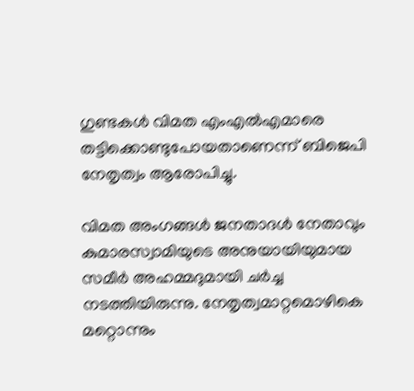ഗുണ്ടകള്‍ വിമത എംഎല്‍എമാരെ തട്ടിക്കൊണ്ടുപോയതാണെന്ന് ബിജെപി നേതൃത്വം ആരോപിച്ചു.

വിമത അംഗങ്ങള്‍ ജനതാദള്‍ നേതാവും കുമാരസ്വാമിയുടെ അനുയായിയുമായ സമീര്‍ അഹമ്മദുമായി ചര്‍ച്ച നടത്തിയിരുന്നു. നേതൃത്വമാറ്റമൊഴികെ മറ്റൊന്നും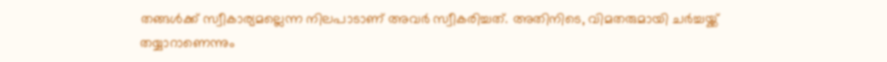തങ്ങള്‍ക്ക് സ്വീകാര്യമല്ലെന്ന നിലപാടാണ് അവര്‍ സ്വീകരിച്ചത്. അതിനിടെ, വിമതരുമായി ചര്‍ച്ചയ്ക്ക് തയ്യാറാണെന്നും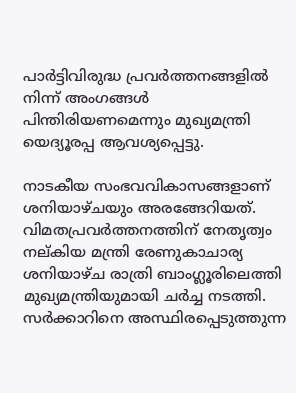പാര്‍ട്ടിവിരുദ്ധ പ്രവര്‍ത്തനങ്ങളില്‍ നിന്ന് അംഗങ്ങള്‍ പിന്തിരിയണമെന്നും മുഖ്യമന്ത്രി യെദ്യൂരപ്പ ആവശ്യപ്പെട്ടു.

നാടകീയ സംഭവവികാസങ്ങളാണ് ശനിയാഴ്ചയും അരങ്ങേറിയത്. വിമതപ്രവര്‍ത്തനത്തിന് നേതൃത്വം നല്കിയ മന്ത്രി രേണുകാചാര്യ ശനിയാഴ്ച രാത്രി ബാംഗ്ലൂരിലെത്തി മുഖ്യമന്ത്രിയുമായി ചര്‍ച്ച നടത്തി. സര്‍ക്കാറിനെ അസ്ഥിരപ്പെടുത്തുന്ന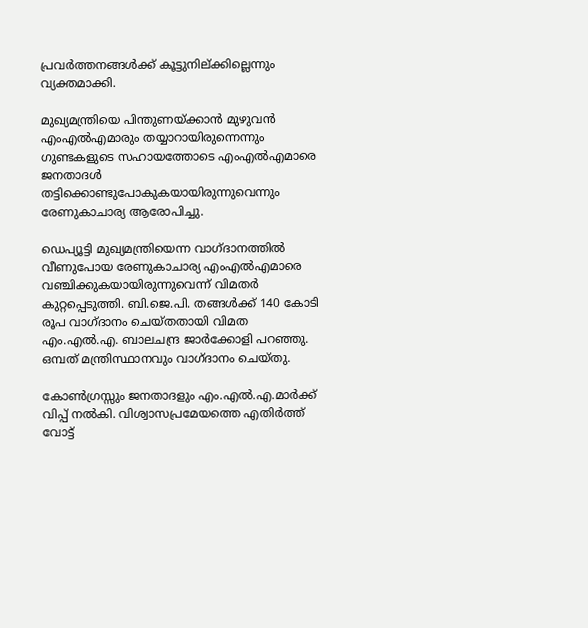പ്രവര്‍ത്തനങ്ങള്‍ക്ക് കൂട്ടുനില്ക്കില്ലെന്നും വ്യക്തമാക്കി.

മുഖ്യമന്ത്രിയെ പിന്തുണയ്ക്കാന്‍ മുഴുവന്‍ എംഎല്‍എമാരും തയ്യാറായിരുന്നെന്നും ഗുണ്ടകളുടെ സഹായത്തോടെ എംഎല്‍എമാരെ ജനതാദള്‍ തട്ടിക്കൊണ്ടുപോകുകയായിരുന്നുവെന്നും രേണുകാചാര്യ ആരോപിച്ചു.

ഡെപ്യൂട്ടി മുഖ്യമന്ത്രിയെന്ന വാഗ്ദാനത്തില്‍ വീണുപോയ രേണുകാചാര്യ എംഎല്‍എമാരെ വഞ്ചിക്കുകയായിരുന്നുവെന്ന് വിമതര്‍ കുറ്റപ്പെടുത്തി. ബി.ജെ.പി. തങ്ങള്‍ക്ക് 140 കോടി രൂപ വാഗ്ദാനം ചെയ്തതായി വിമത എം.എല്‍.എ. ബാലചന്ദ്ര ജാര്‍ക്കോളി പറഞ്ഞു. ഒമ്പത് മന്ത്രിസ്ഥാനവും വാഗ്ദാനം ചെയ്തു.

കോണ്‍ഗ്രസ്സും ജനതാദളും എം.എല്‍.എ.മാര്‍ക്ക് വിപ്പ് നല്‍കി. വിശ്വാസപ്രമേയത്തെ എതിര്‍ത്ത് വോട്ട്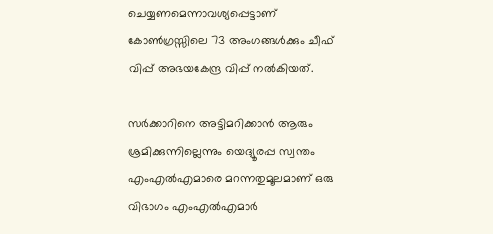ചെയ്യണമെന്നാവശ്യപ്പെട്ടാണ് കോണ്‍ഗ്രസ്സിലെ 73 അംഗങ്ങള്‍ക്കും ചീഫ് വിപ്പ് അഭയകേന്ദ്ര വിപ്പ് നല്‍കിയത്.

സര്‍ക്കാറിനെ അട്ടിമറിക്കാന്‍ ആരും ശ്രമിക്കുന്നില്ലെന്നും യെദ്യൂരപ്പ സ്വന്തം എംഎല്‍എമാരെ മറന്നതുമൂലമാണ് ഒരു വിഭാഗം എംഎല്‍എമാര്‍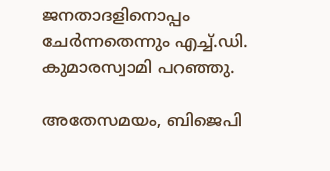ജനതാദളിനൊപ്പം ചേര്‍ന്നതെന്നും എച്ച്.ഡി. കുമാരസ്വാമി പറഞ്ഞു.

അതേസമയം, ബിജെപി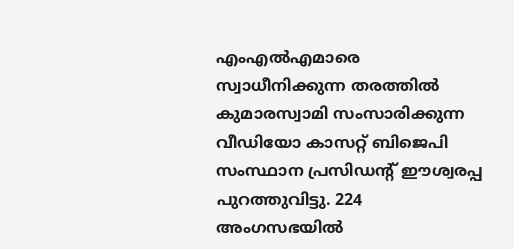എംഎല്‍എമാരെ സ്വാധീനിക്കുന്ന തരത്തില്‍ കുമാരസ്വാമി സംസാരിക്കുന്ന വീഡിയോ കാസറ്റ് ബിജെപി സംസ്ഥാന പ്രസിഡന്റ് ഈശ്വരപ്പ പുറത്തുവിട്ടു. 224 അംഗസഭയില്‍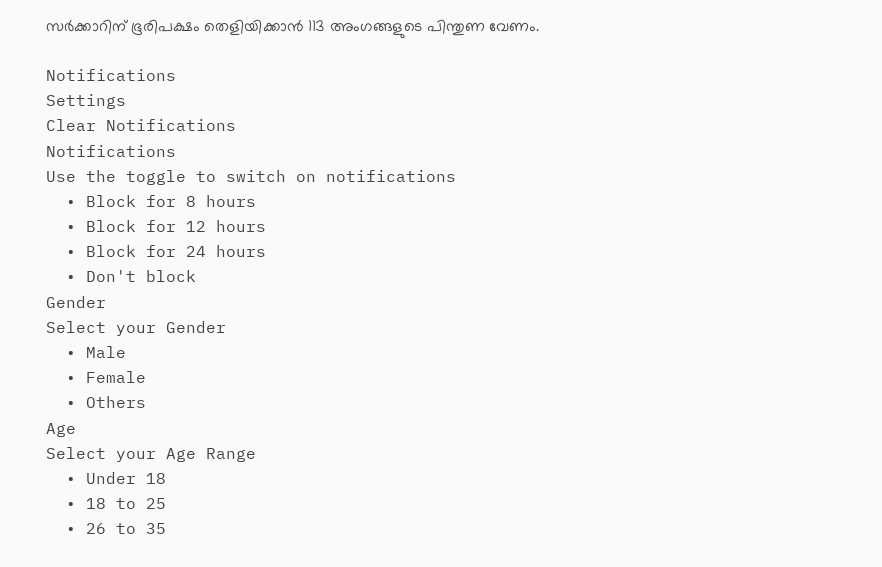സര്‍ക്കാറിന് ഭൂരിപക്ഷം തെളിയിക്കാന്‍ 113 അംഗങ്ങളുടെ പിന്തുണ വേണം.

Notifications
Settings
Clear Notifications
Notifications
Use the toggle to switch on notifications
  • Block for 8 hours
  • Block for 12 hours
  • Block for 24 hours
  • Don't block
Gender
Select your Gender
  • Male
  • Female
  • Others
Age
Select your Age Range
  • Under 18
  • 18 to 25
  • 26 to 35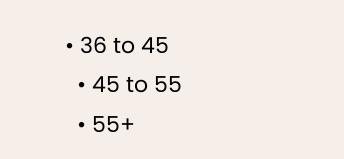• 36 to 45
  • 45 to 55
  • 55+